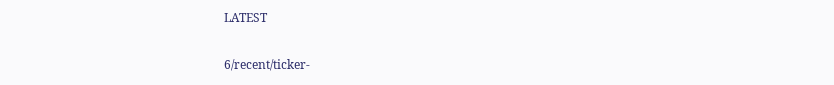LATEST

6/recent/ticker-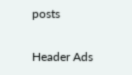posts

Header Ads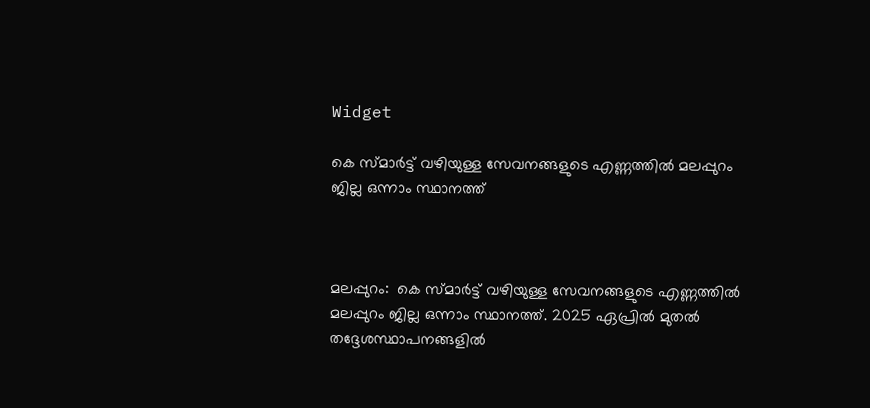Widget

കെ സ്മാർട്ട് വഴിയുള്ള സേവനങ്ങളുടെ എണ്ണത്തിൽ മലപ്പുറം ജില്ല ഒന്നാം സ്ഥാനത്ത്



മലപ്പുറം:  കെ സ്മാർട്ട് വഴിയുള്ള സേവനങ്ങളുടെ എണ്ണത്തിൽ മലപ്പുറം ജില്ല ഒന്നാം സ്ഥാനത്ത്. 2025 ഏപ്രിൽ മുതൽ തദ്ദേശസ്ഥാപനങ്ങളിൽ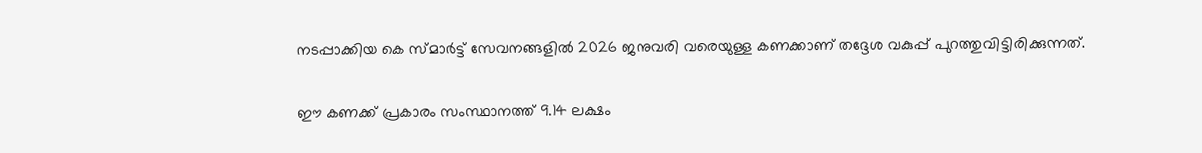നടപ്പാക്കിയ കെ സ്‌മാർട്ട് സേവനങ്ങളിൽ 2026 ജനുവരി വരെയുള്ള കണക്കാണ് തദ്ദേശ വകുപ്പ് പുറത്തുവിട്ടിരിക്കുന്നത്.

ഈ കണക്ക് പ്രകാരം സംസ്ഥാനത്ത് 9.14 ലക്ഷം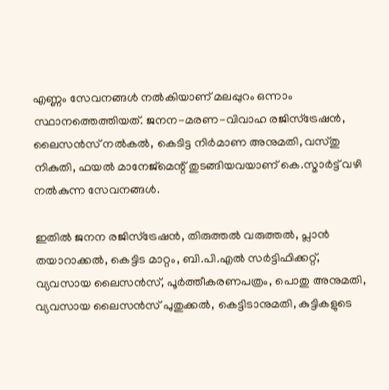എണ്ണം സേവനങ്ങൾ നൽകിയാണ് മലപ്പുറം ഒന്നാം സ്ഥാനത്തെത്തിയത്. ജനന-മരണ-വിവാഹ രജിസ്ട്രേഷൻ, ലൈസൻസ് നൽകൽ, കെടിട്ട നിർമാണ അനുമതി, വസ്‌തു നികുതി, ഫയൽ മാനേജ്മെന്റ് തുടങ്ങിയവയാണ് കെ.സ്മ‌ാർട്ട് വഴി നൽകുന്ന സേവനങ്ങൾ.

ഇതിൽ ജനന രജിസ്ട്രേഷൻ, തിരുത്തൽ വരുത്തൽ, പ്ലാൻ തയാറാക്കൽ, കെട്ടിട മാറ്റം, ബി.പി.എൽ സർട്ടിഫിക്കറ്റ്, വ്യവസായ ലൈസൻസ്, പൂർത്തീകരണപത്രം, പൊതു അനുമതി, വ്യവസായ ലൈസൻസ് പുതുക്കൽ, കെട്ടിടാനുമതി, കുട്ടികളുടെ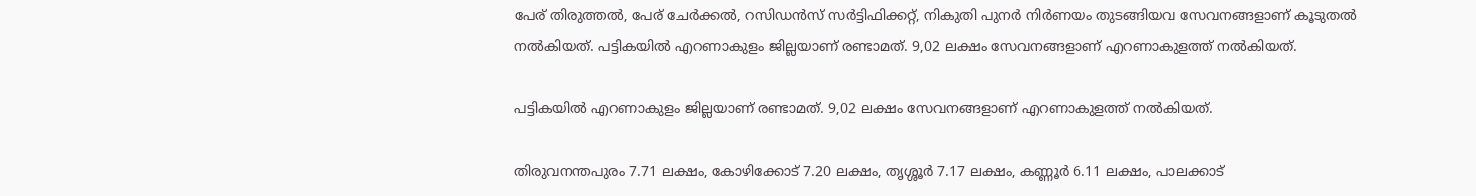പേര് തിരുത്തൽ, പേര് ചേർക്കൽ, റസിഡൻസ് സർട്ടിഫിക്കറ്റ്, നികുതി പുനർ നിർണയം തുടങ്ങിയവ സേവനങ്ങളാണ് കൂടുതൽ നൽകിയത്. പട്ടികയിൽ എറണാകുളം ജില്ലയാണ് രണ്ടാമത്. 9,02 ലക്ഷം സേവനങ്ങളാണ് എറണാകുളത്ത് നൽകിയത്.

പട്ടികയിൽ എറണാകുളം ജില്ലയാണ് രണ്ടാമത്. 9,02 ലക്ഷം സേവനങ്ങളാണ് എറണാകുളത്ത് നൽകിയത്.

തിരുവനന്തപുരം 7.71 ലക്ഷം, കോഴിക്കോട് 7.20 ലക്ഷം, തൃശ്ശൂർ 7.17 ലക്ഷം, കണ്ണൂർ 6.11 ലക്ഷം, പാലക്കാട്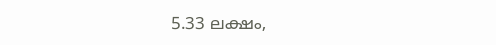5.33 ലക്ഷം,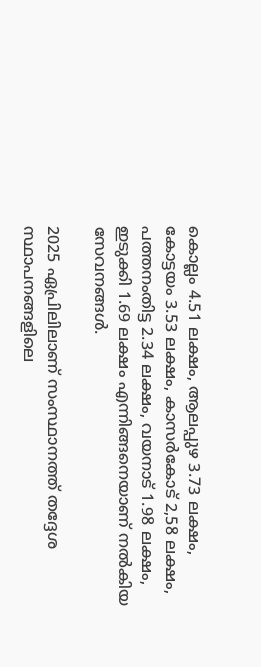കൊല്ലം 4.51 ലക്ഷം, ആലപ്പുഴ 3.73 ലക്ഷം, കോട്ടയം 3.53 ലക്ഷം, കാസർകോട് 2,58 ലക്ഷം, പത്തനംതിട്ട 2.34 ലക്ഷം, വയനാട് 1.98 ലക്ഷം, ഇടുക്കി 1.69 ലക്ഷം എന്നിങ്ങനെയാണ് നൽകിയ സേവനങ്ങൾ.

2025 ഏപ്രിലിലാണ് സംസ്ഥാനത്ത് തദ്ദേശ സ്ഥാപനങ്ങളിലെ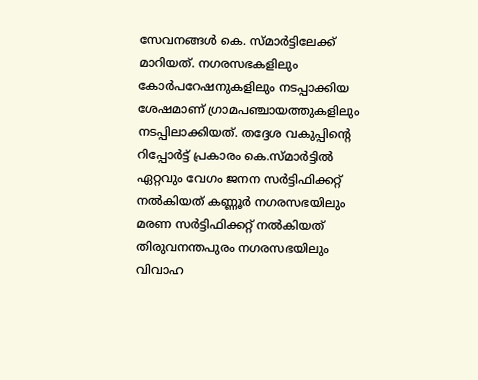സേവനങ്ങൾ കെ. സ്മാർട്ടിലേക്ക് മാറിയത്. നഗരസഭകളിലും കോർപറേഷനുകളിലും നടപ്പാക്കിയ ശേഷമാണ് ഗ്രാമപഞ്ചായത്തുകളിലും നടപ്പിലാക്കിയത്. തദ്ദേശ വകുപ്പിന്റെ റിപ്പോർട്ട് പ്രകാരം കെ.സ്‌മാർട്ടിൽ ഏറ്റവും വേഗം ജനന സർട്ടിഫിക്കറ്റ് നൽകിയത് കണ്ണൂർ നഗരസഭയിലും മരണ സർട്ടിഫിക്കറ്റ് നൽകിയത് തിരുവനന്തപുരം നഗരസഭയിലും വിവാഹ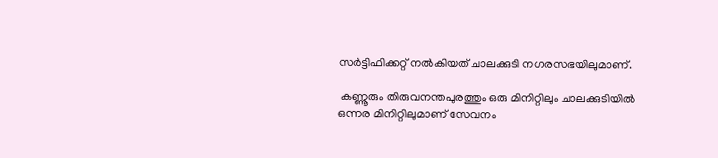സർട്ടിഫിക്കറ്റ് നൽകിയത് ചാലക്കുടി നഗരസഭയിലുമാണ്.

 കണ്ണൂരും തിരുവനന്തപുരത്തും ഒരു മിനിറ്റിലും ചാലക്കുടിയിൽ ഒന്നര മിനിറ്റിലുമാണ് സേവനം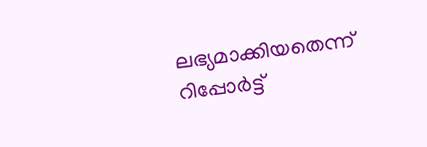ലഭ്യമാക്കിയതെന്ന് റിപ്പോർട്ട്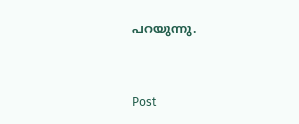പറയുന്നു.


Post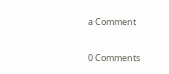a Comment

0 Comments